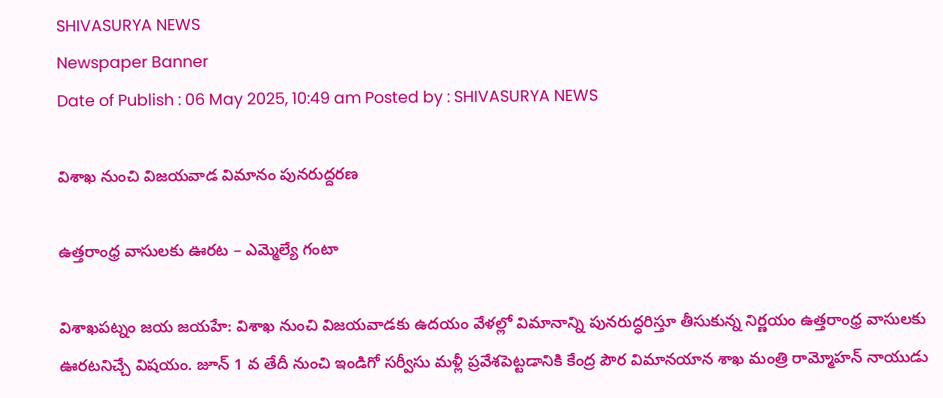SHIVASURYA NEWS
Newspaper Banner
Date of Publish : 06 May 2025, 10:49 am Posted by : SHIVASURYA NEWS

విశాఖ నుంచి విజయవాడ విమానం పునరుద్దరణ

ఉత్తరాంధ్ర వాసులకు ఊరట – ఎమ్మెల్యే గంటా

విశాఖపట్నం జయ జయహే: విశాఖ నుంచి విజయవాడకు ఉదయం వేళల్లో విమానాన్ని పునరుద్ధరిస్తూ తీసుకున్న నిర్ణయం ఉత్తరాంధ్ర వాసులకు ఊరటనిచ్చే విషయం. జూన్ 1 వ తేదీ నుంచి ఇండిగో సర్వీసు మళ్లీ ప్రవేశపెట్టడానికి కేంద్ర పౌర విమానయాన శాఖ మంత్రి రామ్మోహన్ నాయుడు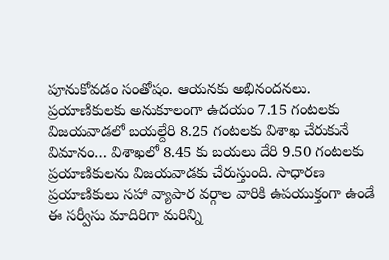పూనుకోవడం సంతోషం. ఆయనకు అభినందనలు. ప్రయాణికులకు అనుకూలంగా ఉదయం 7.15 గంటలకు విజయవాడలో బయల్దేరి 8.25 గంటలకు విశాఖ చేరుకునే విమానం… విశాఖలో 8.45 కు బయలు దేరి 9.50 గంటలకు ప్రయాణికులను విజయవాడకు చేరుస్తుంది. సాధారణ ప్రయాణికులు సహా వ్యాపార వర్గాల వారికి ఉపయుక్తంగా ఉండే ఈ సర్వీసు మాదిరిగా మరిన్ని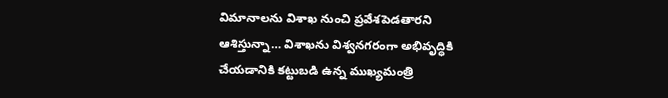విమానాలను విశాఖ నుంచి ప్రవేశపెడతారని ఆశిస్తున్నా… విశాఖను విశ్వనగరంగా అభివృద్ధికి చేయడానికి కట్టుబడి ఉన్న ముఖ్యమంత్రి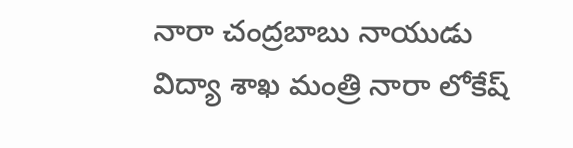నారా చంద్రబాబు నాయుడు విద్యా శాఖ మంత్రి నారా లోకేష్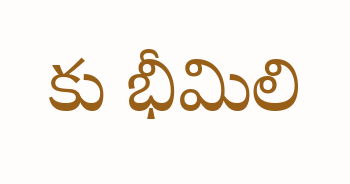కు భీమిలి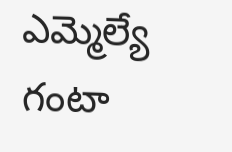ఎమ్మెల్యే గంటా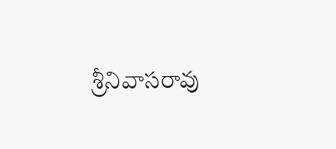శ్రీనివాసరావు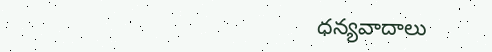ధన్యవాదాలు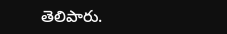తెలిపారు.